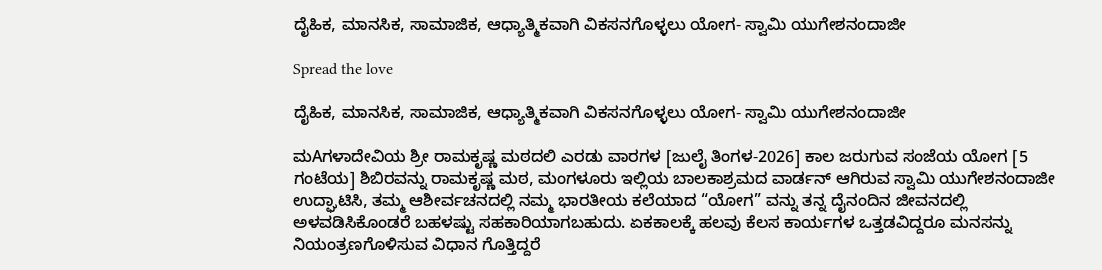ದೈಹಿಕ, ಮಾನಸಿಕ, ಸಾಮಾಜಿಕ, ಆಧ್ಯಾತ್ಮಿಕವಾಗಿ ವಿಕಸನಗೊಳ್ಳಲು ಯೋಗ- ಸ್ವಾಮಿ ಯುಗೇಶನಂದಾಜೀ

Spread the love

ದೈಹಿಕ, ಮಾನಸಿಕ, ಸಾಮಾಜಿಕ, ಆಧ್ಯಾತ್ಮಿಕವಾಗಿ ವಿಕಸನಗೊಳ್ಳಲು ಯೋಗ- ಸ್ವಾಮಿ ಯುಗೇಶನಂದಾಜೀ

ಮAಗಳಾದೇವಿಯ ಶ್ರೀ ರಾಮಕೃಷ್ಣ ಮಠದಲಿ ಎರಡು ವಾರಗಳ [ಜುಲೈ ತಿಂಗಳ-2026] ಕಾಲ ಜರುಗುವ ಸಂಜೆಯ ಯೋಗ [5 ಗಂಟೆಯ] ಶಿಬಿರವನ್ನು ರಾಮಕೃಷ್ಣ ಮಠ, ಮಂಗಳೂರು ಇಲ್ಲಿಯ ಬಾಲಕಾಶ್ರಮದ ವಾರ್ಡನ್ ಆಗಿರುವ ಸ್ವಾಮಿ ಯುಗೇಶನಂದಾಜೀ ಉದ್ಘಾಟಿಸಿ, ತಮ್ಮ ಆಶೀರ್ವಚನದಲ್ಲಿ ನಮ್ಮ ಭಾರತೀಯ ಕಲೆಯಾದ “ಯೋಗ” ವನ್ನು ತನ್ನ ದೈನಂದಿನ ಜೀವನದಲ್ಲಿ ಅಳವಡಿಸಿಕೊಂಡರೆ ಬಹಳಷ್ಟು ಸಹಕಾರಿಯಾಗಬಹುದು. ಏಕಕಾಲಕ್ಕೆ ಹಲವು ಕೆಲಸ ಕಾರ್ಯಗಳ ಒತ್ತಡವಿದ್ದರೂ ಮನಸನ್ನು ನಿಯಂತ್ರಣಗೊಳಿಸುವ ವಿಧಾನ ಗೊತ್ತಿದ್ದರೆ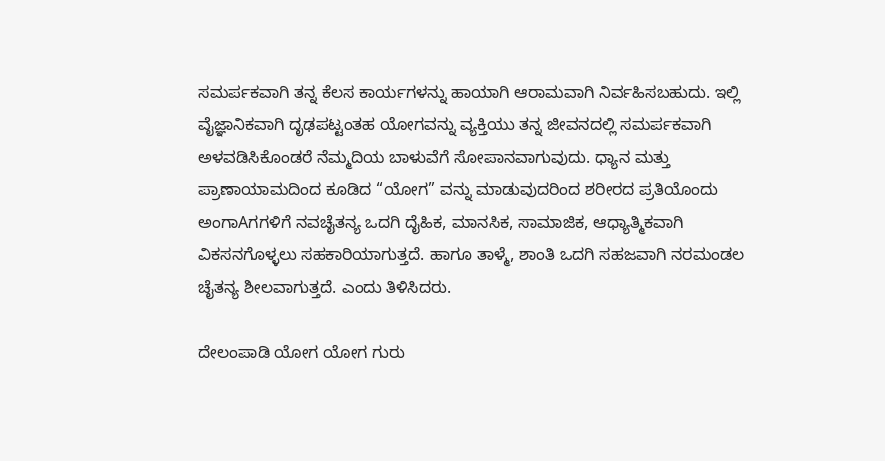ಸಮರ್ಪಕವಾಗಿ ತನ್ನ ಕೆಲಸ ಕಾರ್ಯಗಳನ್ನು ಹಾಯಾಗಿ ಆರಾಮವಾಗಿ ನಿರ್ವಹಿಸಬಹುದು. ಇಲ್ಲಿ ವೈಜ್ಞಾನಿಕವಾಗಿ ದೃಢಪಟ್ಟಂತಹ ಯೋಗವನ್ನು ವ್ಯಕ್ತಿಯು ತನ್ನ ಜೀವನದಲ್ಲಿ ಸಮರ್ಪಕವಾಗಿ ಅಳವಡಿಸಿಕೊಂಡರೆ ನೆಮ್ಮದಿಯ ಬಾಳುವೆಗೆ ಸೋಪಾನವಾಗುವುದು. ಧ್ಯಾನ ಮತ್ತು ಪ್ರಾಣಾಯಾಮದಿಂದ ಕೂಡಿದ “ಯೋಗ” ವನ್ನು ಮಾಡುವುದರಿಂದ ಶರೀರದ ಪ್ರತಿಯೊಂದು ಅಂಗಾAಗಗಳಿಗೆ ನವಚೈತನ್ಯ ಒದಗಿ ದೈಹಿಕ, ಮಾನಸಿಕ, ಸಾಮಾಜಿಕ, ಆಧ್ಯಾತ್ಮಿಕವಾಗಿ ವಿಕಸನಗೊಳ್ಳಲು ಸಹಕಾರಿಯಾಗುತ್ತದೆ. ಹಾಗೂ ತಾಳ್ಮೆ, ಶಾಂತಿ ಒದಗಿ ಸಹಜವಾಗಿ ನರಮಂಡಲ ಚೈತನ್ಯ ಶೀಲವಾಗುತ್ತದೆ. ಎಂದು ತಿಳಿಸಿದರು.

ದೇಲಂಪಾಡಿ ಯೋಗ ಯೋಗ ಗುರು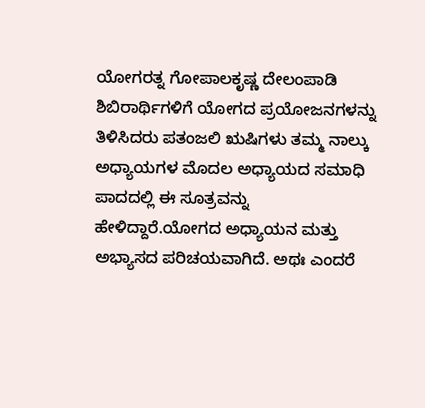ಯೋಗರತ್ನ ಗೋಪಾಲಕೃಷ್ಣ ದೇಲಂಪಾಡಿ ಶಿಬಿರಾರ್ಥಿಗಳಿಗೆ ಯೋಗದ ಪ್ರಯೋಜನಗಳನ್ನು ತಿಳಿಸಿದರು ಪತಂಜಲಿ ಋಷಿಗಳು ತಮ್ಮ ನಾಲ್ಕು ಅಧ್ಯಾಯಗಳ ಮೊದಲ ಅಧ್ಯಾಯದ ಸಮಾಧಿ ಪಾದದಲ್ಲಿ ಈ ಸೂತ್ರವನ್ನು ಹೇಳಿದ್ದಾರೆ.ಯೋಗದ ಅಧ್ಯಾಯನ ಮತ್ತು ಅಭ್ಯಾಸದ ಪರಿಚಯವಾಗಿದೆ. ಅಥಃ ಎಂದರೆ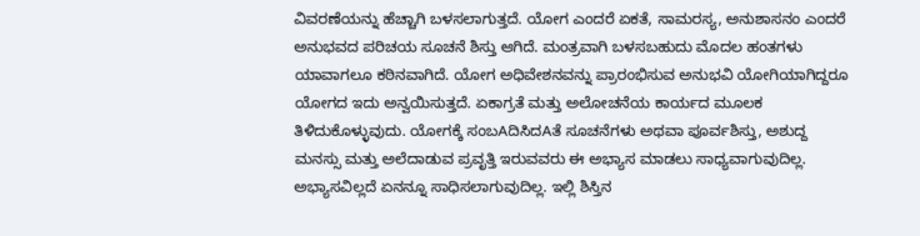ವಿವರಣೆಯನ್ನು ಹೆಚ್ಚಾಗಿ ಬಳಸಲಾಗುತ್ತದೆ. ಯೋಗ ಎಂದರೆ ಏಕತೆ, ಸಾಮರಸ್ಯ, ಅನುಶಾಸನಂ ಎಂದರೆ ಅನುಭವದ ಪರಿಚಯ ಸೂಚನೆ ಶಿಸ್ತು ಆಗಿದೆ. ಮಂತ್ರವಾಗಿ ಬಳಸಬಹುದು ಮೊದಲ ಹಂತಗಳು ಯಾವಾಗಲೂ ಕಠಿನವಾಗಿದೆ. ಯೋಗ ಅಧಿವೇಶನವನ್ನು ಪ್ರಾರಂಭಿಸುವ ಅನುಭವಿ ಯೋಗಿಯಾಗಿದ್ದರೂ ಯೋಗದ ಇದು ಅನ್ವಯಿಸುತ್ತದೆ. ಏಕಾಗ್ರತೆ ಮತ್ತು ಅಲೋಚನೆಯ ಕಾರ್ಯದ ಮೂಲಕ ತಿಳಿದುಕೊಳ್ಳುವುದು. ಯೋಗಕ್ಕೆ ಸಂಬAದಿಸಿದAತೆ ಸೂಚನೆಗಳು ಅಥವಾ ಪೂರ್ವಶಿಸ್ತು, ಅಶುದ್ದ ಮನಸ್ಸು ಮತ್ತು ಅಲೆದಾಡುವ ಪ್ರವೃತ್ತಿ ಇರುವವರು ಈ ಅಭ್ಯಾಸ ಮಾಡಲು ಸಾಧ್ಯವಾಗುವುದಿಲ್ಲ. ಅಭ್ಯಾಸವಿಲ್ಲದೆ ಏನನ್ನೂ ಸಾಧಿಸಲಾಗುವುದಿಲ್ಲ. ಇಲ್ಲಿ ಶಿಸ್ತಿನ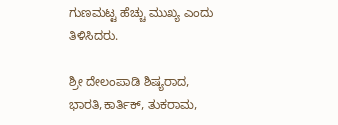ಗುಣಮಟ್ಟ ಹೆಚ್ಚು ಮುಖ್ಯ ಎಂದು ತಿಳಿಸಿದರು.

ಶ್ರೀ ದೇಲಂಪಾಡಿ ಶಿಷ್ಯರಾದ, ಭಾರತಿ,ಕಾರ್ತಿಕ್, ತುಕರಾಮ,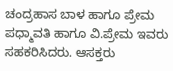ಚಂದ್ರಹಾಸ ಬಾಳ ಹಾಗೂ ಪ್ರೇಮ ಪಧ್ಮಾವತಿ ಹಾಗೂ ವಿ.ಪ್ರೇಮ ಇವರು ಸಹಕರಿಸಿದರು. ಆಸಕ್ತರು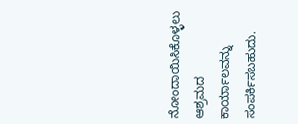ನೋಂದಾಯಿಸಿಕೊಳ್ಳಲು ಆಶ್ರಮದ ಕಾರ್ಯಾಲವನ್ನು ಸಂಪರ್ಕಿಸಬಹುದು.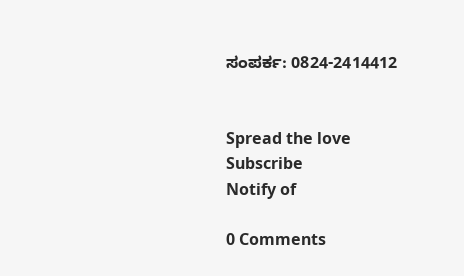ಸಂಪರ್ಕ: 0824-2414412


Spread the love
Subscribe
Notify of

0 Comments